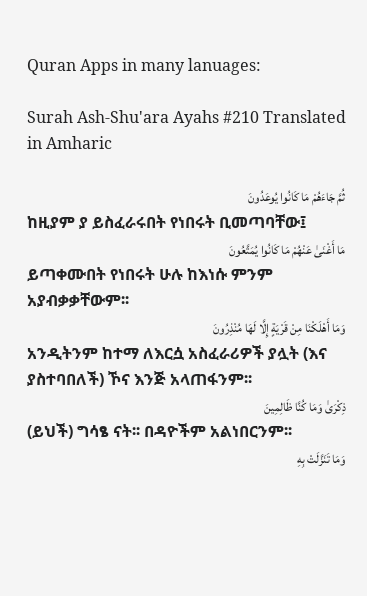Quran Apps in many lanuages:

Surah Ash-Shu'ara Ayahs #210 Translated in Amharic

ثُمَّ جَاءَهُمْ مَا كَانُوا يُوعَدُونَ
ከዚያም ያ ይስፈራሩበት የነበሩት ቢመጣባቸው፤
مَا أَغْنَىٰ عَنْهُمْ مَا كَانُوا يُمَتَّعُونَ
ይጣቀሙበት የነበሩት ሁሉ ከእነሱ ምንም አያብቃቃቸውም፡፡
وَمَا أَهْلَكْنَا مِنْ قَرْيَةٍ إِلَّا لَهَا مُنْذِرُونَ
አንዲትንም ከተማ ለእርሷ አስፈራሪዎች ያሏት (እና ያስተባበለች) ኾና እንጅ አላጠፋንም፡፡
ذِكْرَىٰ وَمَا كُنَّا ظَالِمِينَ
(ይህች) ግሳፄ ናት፡፡ በዳዮችም አልነበርንም፡፡
وَمَا تَنَزَّلَتْ بِهِ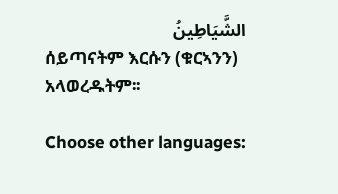الشَّيَاطِينُ
ሰይጣናትም እርሱን (ቁርኣንን) አላወረዱትም፡፡

Choose other languages: